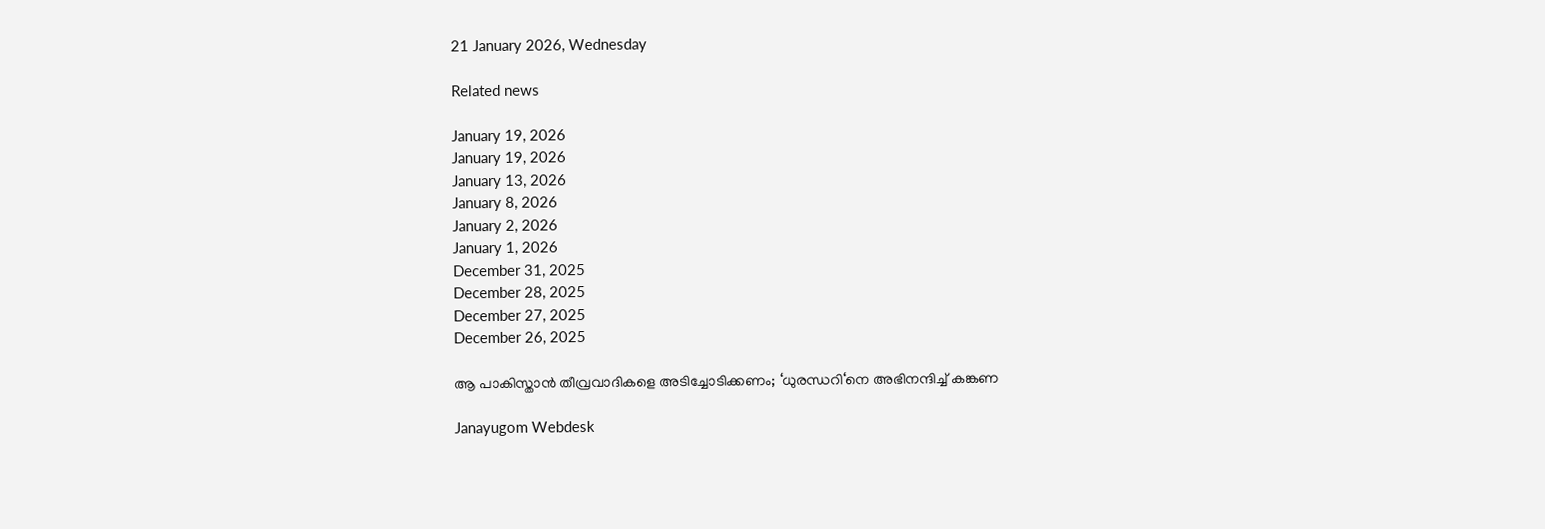21 January 2026, Wednesday

Related news

January 19, 2026
January 19, 2026
January 13, 2026
January 8, 2026
January 2, 2026
January 1, 2026
December 31, 2025
December 28, 2025
December 27, 2025
December 26, 2025

ആ പാകിസ്താൻ തീവ്രവാദികളെ അടിച്ചോടിക്കണം; ‘ധുരന്ധറി‘നെ അഭിനന്ദിച്ച് കങ്കണ

Janayugom Webdesk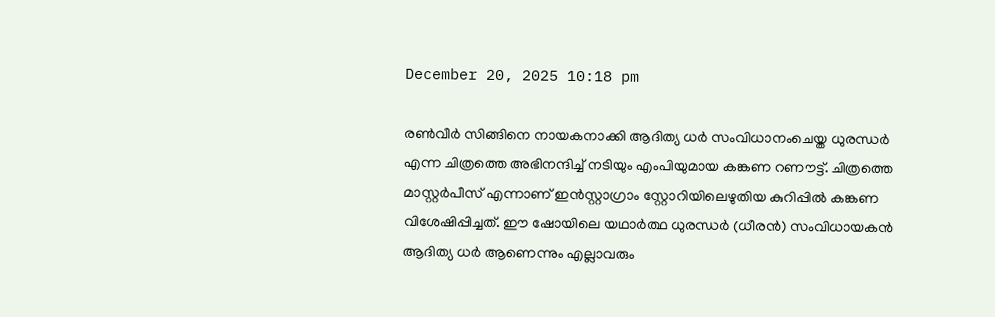December 20, 2025 10:18 pm

രൺവീർ സിങ്ങിനെ നായകനാക്കി ആദിത്യ ധർ സംവിധാനംചെയ്ത ധുരന്ധർ എന്ന ചിത്രത്തെ അഭിനന്ദിച്ച് നടിയും എംപിയുമായ കങ്കണ റണൗട്ട്. ചിത്രത്തെ മാസ്റ്റർപീസ് എന്നാണ് ഇൻസ്റ്റാഗ്രാം സ്റ്റോറിയിലെഴുതിയ കുറിപ്പിൽ കങ്കണ വിശേഷിപ്പിച്ചത്. ഈ ഷോയിലെ യഥാർത്ഥ ധുരന്ധർ (ധീരൻ) സംവിധായകൻ ആദിത്യ ധർ ആണെന്നും എല്ലാവരും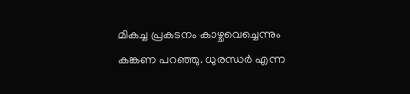മികച്ച പ്രകടനം കാഴ്ചവെച്ചെന്നും കങ്കണ പറഞ്ഞു. ധുരന്ധർ എന്ന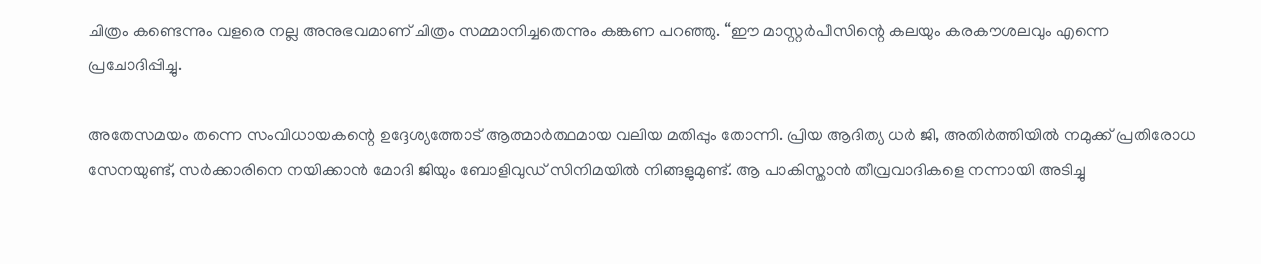ചിത്രം കണ്ടെന്നും വളരെ നല്ല അനുഭവമാണ് ചിത്രം സമ്മാനിച്ചതെന്നും കങ്കണ പറഞ്ഞു. “ഈ മാസ്റ്റർപീസിന്റെ കലയും കരകൗശലവും എന്നെ പ്രചോദിപ്പിച്ചു.

അതേസമയം തന്നെ സംവിധായകന്റെ ഉദ്ദേശ്യത്തോട് ആത്മാർത്ഥമായ വലിയ മതിപ്പും തോന്നി. പ്രിയ ആദിത്യ ധർ ജി, അതിർത്തിയിൽ നമുക്ക് പ്രതിരോധ സേനയുണ്ട്, സർക്കാരിനെ നയിക്കാൻ മോദി ജിയും ബോളിവുഡ് സിനിമയിൽ നിങ്ങളുമുണ്ട്. ആ പാകിസ്താൻ തീവ്രവാദികളെ നന്നായി അടിച്ചു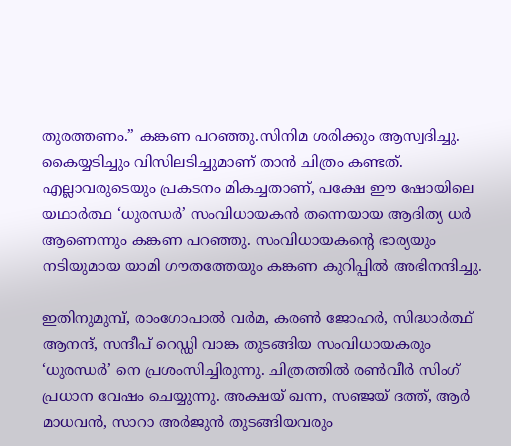തുരത്തണം.” കങ്കണ പറഞ്ഞു.സിനിമ ശരിക്കും ആസ്വദിച്ചു. കൈയ്യടിച്ചും വിസിലടിച്ചുമാണ് താൻ ചിത്രം കണ്ടത്. എല്ലാവരുടെയും പ്രകടനം മികച്ചതാണ്, പക്ഷേ ഈ ഷോയിലെ യഥാർത്ഥ ‘ധുരന്ധർ’ സംവിധായകൻ തന്നെയായ ആദിത്യ ധർ ആണെന്നും കങ്കണ പറഞ്ഞു. സംവിധായകന്റെ ഭാര്യയും നടിയുമായ യാമി ഗൗതത്തേയും കങ്കണ കുറിപ്പിൽ അഭിനന്ദിച്ചു.

ഇതിനുമുമ്പ്, രാംഗോപാൽ വർമ, കരൺ ജോഹർ, സിദ്ധാർത്ഥ് ആനന്ദ്, സന്ദീപ് റെഡ്ഡി വാങ്ക തുടങ്ങിയ സംവിധായകരും ‘ധുരന്ധർ’ നെ പ്രശംസിച്ചിരുന്നു. ചിത്രത്തിൽ രൺവീർ സിംഗ് പ്രധാന വേഷം ചെയ്യുന്നു. അക്ഷയ് ഖന്ന, സഞ്ജയ് ദത്ത്, ആർ മാധവൻ, സാറാ അർജുൻ തുടങ്ങിയവരും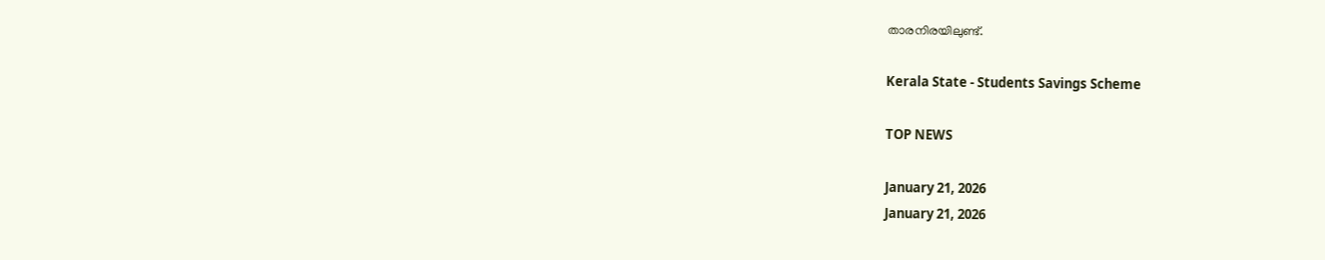താരനിരയിലുണ്ട്.

Kerala State - Students Savings Scheme

TOP NEWS

January 21, 2026
January 21, 2026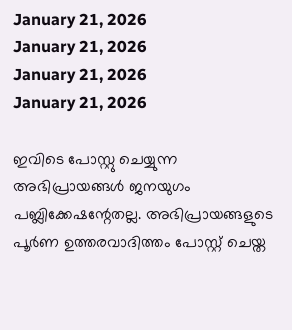January 21, 2026
January 21, 2026
January 21, 2026
January 21, 2026

ഇവിടെ പോസ്റ്റു ചെയ്യുന്ന അഭിപ്രായങ്ങള്‍ ജനയുഗം പബ്ലിക്കേഷന്റേതല്ല. അഭിപ്രായങ്ങളുടെ പൂര്‍ണ ഉത്തരവാദിത്തം പോസ്റ്റ് ചെയ്ത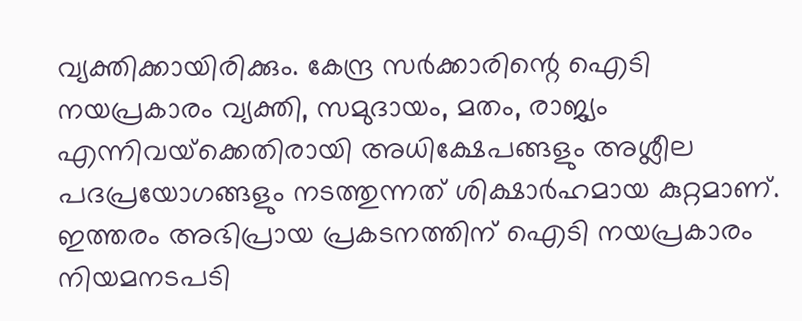വ്യക്തിക്കായിരിക്കും. കേന്ദ്ര സര്‍ക്കാരിന്റെ ഐടി നയപ്രകാരം വ്യക്തി, സമുദായം, മതം, രാജ്യം എന്നിവയ്‌ക്കെതിരായി അധിക്ഷേപങ്ങളും അശ്ലീല പദപ്രയോഗങ്ങളും നടത്തുന്നത് ശിക്ഷാര്‍ഹമായ കുറ്റമാണ്. ഇത്തരം അഭിപ്രായ പ്രകടനത്തിന് ഐടി നയപ്രകാരം നിയമനടപടി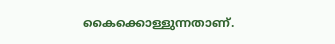കൈക്കൊള്ളുന്നതാണ്.